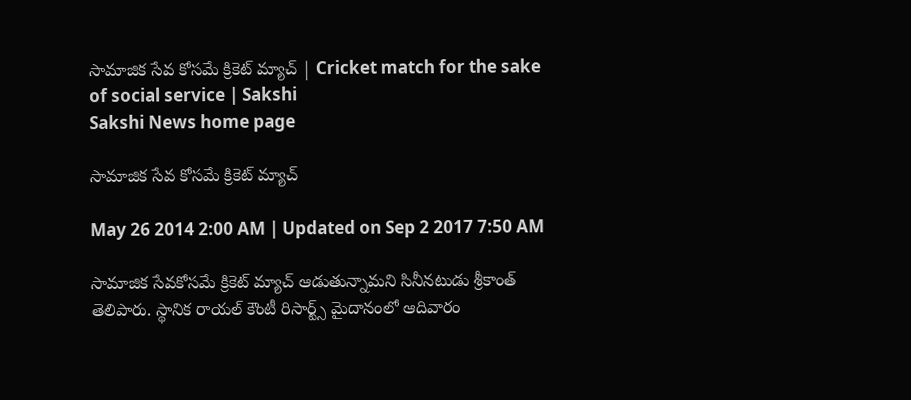సామాజిక సేవ కోసమే క్రికెట్ మ్యాచ్ | Cricket match for the sake of social service | Sakshi
Sakshi News home page

సామాజిక సేవ కోసమే క్రికెట్ మ్యాచ్

May 26 2014 2:00 AM | Updated on Sep 2 2017 7:50 AM

సామాజిక సేవకోసమే క్రికెట్ మ్యాచ్ ఆడుతున్నామని సినీనటుడు శ్రీకాంత్ తెలిపారు. స్థానిక రాయల్ కౌంటీ రిసార్ట్స్ మైదానంలో ఆదివారం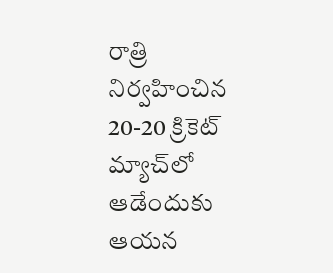రాత్రి నిర్వహించిన 20-20 క్రికెట్ మ్యాచ్‌లో ఆడేందుకు ఆయన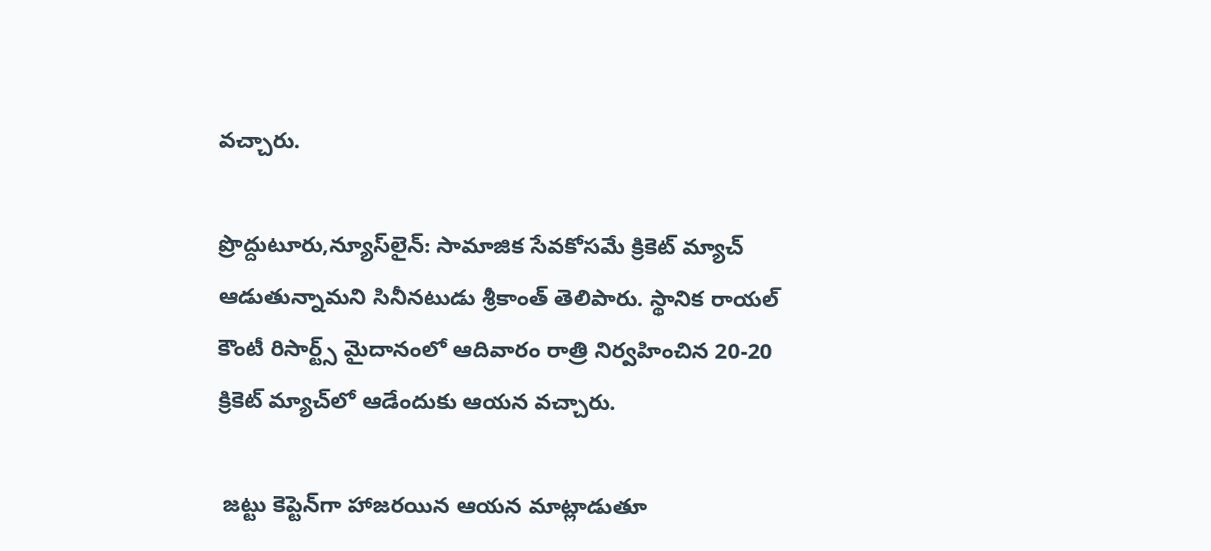వచ్చారు.

ప్రొద్దుటూరు,న్యూస్‌లైన్: సామాజిక సేవకోసమే క్రికెట్ మ్యాచ్ ఆడుతున్నామని సినీనటుడు శ్రీకాంత్ తెలిపారు. స్థానిక రాయల్ కౌంటీ రిసార్ట్స్ మైదానంలో ఆదివారం రాత్రి నిర్వహించిన 20-20 క్రికెట్ మ్యాచ్‌లో ఆడేందుకు ఆయన వచ్చారు.

 జట్టు కెప్టెన్‌గా హాజరయిన ఆయన మాట్లాడుతూ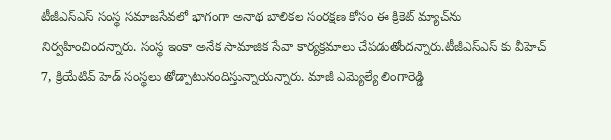టీజీఎస్‌ఎస్ సంస్థ సమాజసేవలో భాగంగా అనాథ బాలికల సంరక్షణ కోసం ఈ క్రికెట్ మ్యాచ్‌ను నిర్వహించిందన్నారు. సంస్థ ఇంకా అనేక సామాజిక సేవా కార్యక్రమాలు చేపడుతోందన్నారు.టీజీఎస్‌ఎస్ కు వీహెచ్ 7, క్రియేటివ్ హెడ్ సంస్థలు తోడ్పాటునందిస్తున్నాయన్నారు. మాజీ ఎమ్యెల్యే లింగారెడ్డి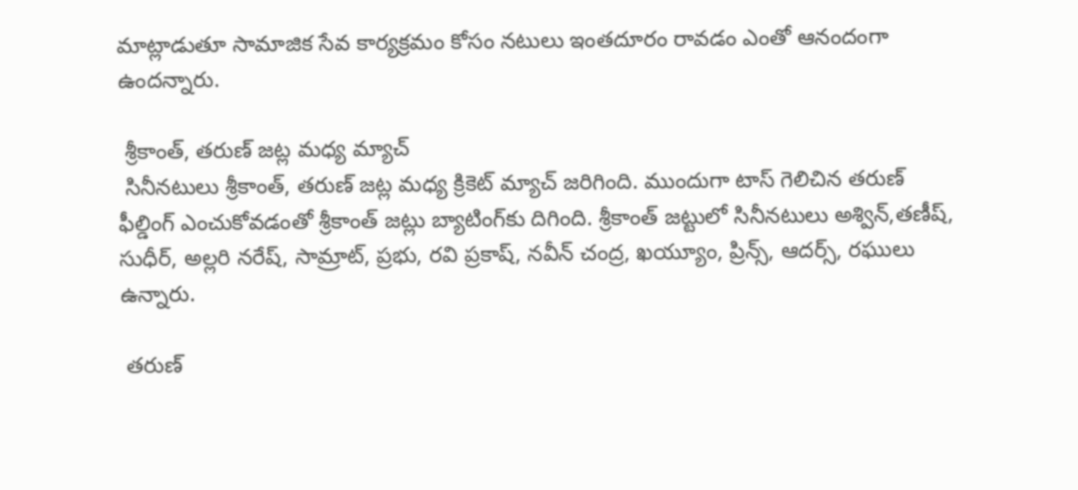మాట్లాడుతూ సామాజిక సేవ కార్యక్రమం కోసం నటులు ఇంతదూరం రావడం ఎంతో ఆనందంగా ఉందన్నారు.

 శ్రీకాంత్, తరుణ్ జట్ల మధ్య మ్యాచ్
 సినీనటులు శ్రీకాంత్, తరుణ్ జట్ల మధ్య క్రికెట్ మ్యాచ్ జరిగింది. ముందుగా టాస్ గెలిచిన తరుణ్ ఫీల్డింగ్ ఎంచుకోవడంతో శ్రీకాంత్ జట్లు బ్యాటింగ్‌కు దిగింది. శ్రీకాంత్ జట్టులో సినీనటులు అశ్విన్,తణీష్, సుధీర్, అల్లరి నరేష్, సామ్రాట్, ప్రభు, రవి ప్రకాష్, నవీన్ చంద్ర, ఖయ్యూం, ప్రిన్స్, ఆదర్స్, రఘులు ఉన్నారు.

 తరుణ్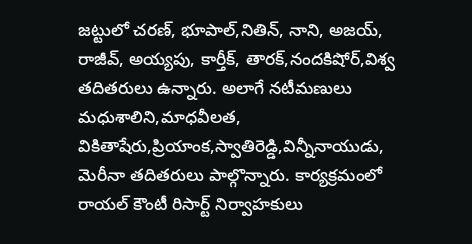జట్టులో చరణ్, భూపాల్,నితిన్, నాని, అజయ్, రాజీవ్, అయ్యపు, కార్తీక్, తారక్,నందకిషోర్,విశ్వ తదితరులు ఉన్నారు. అలాగే నటీమణులు మధుశాలిని,మాధవీలత, వికితాషేరు,ప్రియాంక,స్వాతిరెడ్డి,విన్నీనాయుడు, మెరీనా తదితరులు పాల్గొన్నారు. కార్యక్రమంలో రాయల్ కౌంటీ రిసార్ట్ నిర్వాహకులు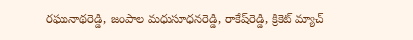రఘునాథరెడ్డి, జంపాల మధుసూధనరెడ్డి, రాకేష్‌రెడ్డి, క్రికెట్ మ్యాచ్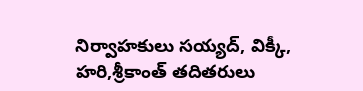నిర్వాహకులు సయ్యద్, విక్కీ, హరి,శ్రీకాంత్ తదితరులు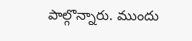పాల్గొన్నారు. ముందు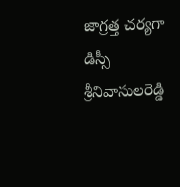జాగ్రత్త చర్యగా డిస్సీ శ్రీనివాసులరెడ్డి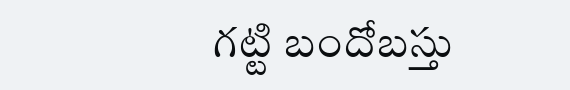గట్టి బందోబస్తు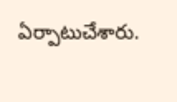ఏర్పాటుచేశారు.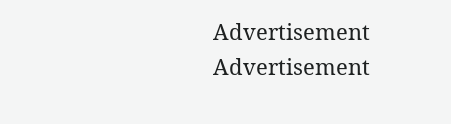Advertisement
Advertisement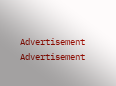Advertisement
Advertisement